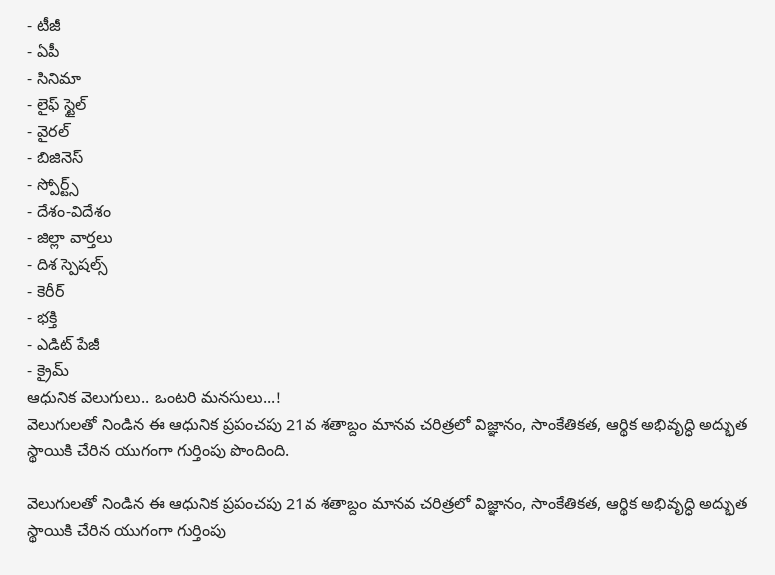- టీజీ
- ఏపీ
- సినిమా
- లైఫ్ స్టైల్
- వైరల్
- బిజినెస్
- స్పోర్ట్స్
- దేశం-విదేశం
- జిల్లా వార్తలు
- దిశ స్పెషల్స్
- కెరీర్
- భక్తి
- ఎడిట్ పేజీ
- క్రైమ్
ఆధునిక వెలుగులు.. ఒంటరి మనసులు...!
వెలుగులతో నిండిన ఈ ఆధునిక ప్రపంచపు 21వ శతాబ్దం మానవ చరిత్రలో విజ్ఞానం, సాంకేతికత, ఆర్థిక అభివృద్ధి అద్భుత స్థాయికి చేరిన యుగంగా గుర్తింపు పొందింది.

వెలుగులతో నిండిన ఈ ఆధునిక ప్రపంచపు 21వ శతాబ్దం మానవ చరిత్రలో విజ్ఞానం, సాంకేతికత, ఆర్థిక అభివృద్ధి అద్భుత స్థాయికి చేరిన యుగంగా గుర్తింపు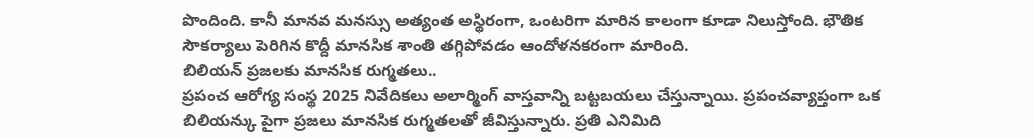పొందింది. కానీ మానవ మనస్సు అత్యంత అస్థిరంగా, ఒంటరిగా మారిన కాలంగా కూడా నిలుస్తోంది. భౌతిక సౌకర్యాలు పెరిగిన కొద్దీ మానసిక శాంతి తగ్గిపోవడం ఆందోళనకరంగా మారింది.
బిలియన్ ప్రజలకు మానసిక రుగ్మతలు..
ప్రపంచ ఆరోగ్య సంస్థ 2025 నివేదికలు అలార్మింగ్ వాస్తవాన్ని బట్టబయలు చేస్తున్నాయి. ప్రపంచవ్యాప్తంగా ఒక బిలియన్కు పైగా ప్రజలు మానసిక రుగ్మతలతో జీవిస్తున్నారు. ప్రతి ఎనిమిది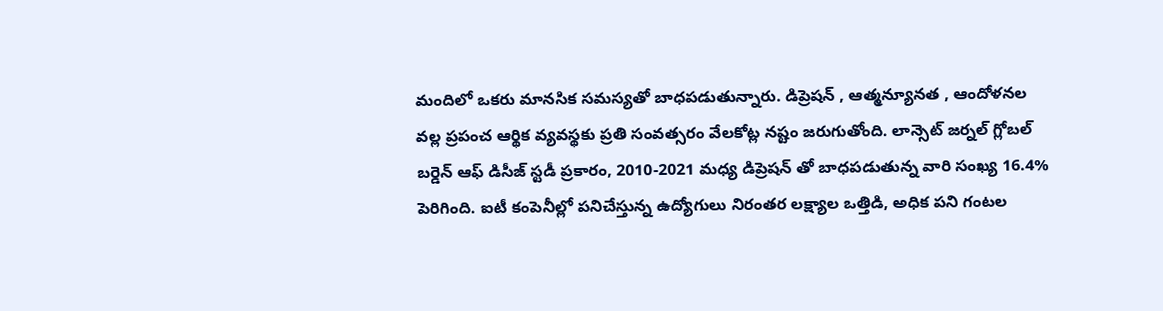మందిలో ఒకరు మానసిక సమస్యతో బాధపడుతున్నారు. డిప్రెషన్ , ఆత్మన్యూనత , ఆందోళనల వల్ల ప్రపంచ ఆర్థిక వ్యవస్థకు ప్రతి సంవత్సరం వేలకోట్ల నష్టం జరుగుతోంది. లాన్సెట్ జర్నల్ గ్లోబల్ బర్డెన్ ఆఫ్ డిసీజ్ స్టడీ ప్రకారం, 2010-2021 మధ్య డిప్రెషన్ తో బాధపడుతున్న వారి సంఖ్య 16.4% పెరిగింది. ఐటీ కంపెనీల్లో పనిచేస్తున్న ఉద్యోగులు నిరంతర లక్ష్యాల ఒత్తిడి, అధిక పని గంటల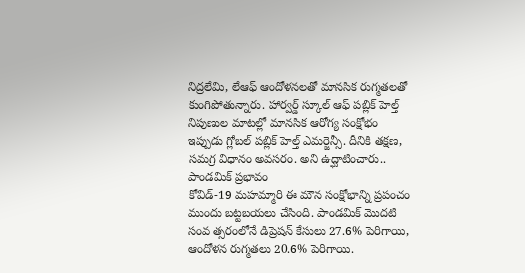నిద్రలేమి, లేఆఫ్ ఆందోళనలతో మానసిక రుగ్మతలతో కుంగిపోతున్నారు. హార్వర్డ్ స్కూల్ ఆఫ్ పబ్లిక్ హెల్త్ నిపుణుల మాటల్లో మానసిక ఆరోగ్య సంక్షోభం ఇప్పుడు గ్లోబల్ పబ్లిక్ హెల్త్ ఎమర్జెన్సీ. దీనికి తక్షణ, సమగ్ర విధానం అవసరం. అని ఉద్ఘాటించారు..
పాండమిక్ ప్రభావం
కోవిడ్-19 మహమ్మారి ఈ మౌన సంక్షోభాన్ని ప్రపంచం ముందు బట్టబయలు చేసింది. పాండమిక్ మొదటి సంవ త్సరంలోనే డిప్రెషన్ కేసులు 27.6% పెరిగాయి, ఆందోళన రుగ్మతలు 20.6% పెరిగాయి.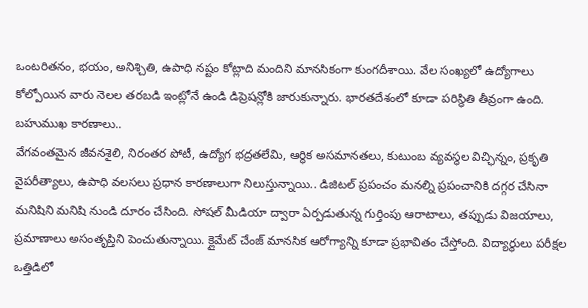ఒంటరితనం, భయం, అనిశ్చితి, ఉపాధి నష్టం కోట్లాది మందిని మానసికంగా కుంగదీశాయి. వేల సంఖ్యలో ఉద్యోగాలు కోల్పోయిన వారు నెలల తరబడి ఇంట్లోనే ఉండి డిప్రెషన్లోకి జారుకున్నారు. భారతదేశంలో కూడా పరిస్థితి తీవ్రంగా ఉంది.
బహుముఖ కారణాలు..
వేగవంతమైన జీవనశైలి, నిరంతర పోటీ, ఉద్యోగ భద్రతలేమి, ఆర్థిక అసమానతలు, కుటుంబ వ్యవస్థల విచ్ఛిన్నం, ప్రకృతి వైపరీత్యాలు, ఉపాధి వలసలు ప్రధాన కారణాలుగా నిలుస్తున్నాయి.. డిజిటల్ ప్రపంచం మనల్ని ప్రపంచానికి దగ్గర చేసినా మనిషిని మనిషి నుండి దూరం చేసింది. సోషల్ మీడియా ద్వారా ఏర్పడుతున్న గుర్తింపు ఆరాటాలు, తప్పుడు విజయాలు, ప్రమాణాలు అసంతృప్తిని పెంచుతున్నాయి. క్లైమేట్ చేంజ్ మానసిక ఆరోగ్యాన్ని కూడా ప్రభావితం చేస్తోంది. విద్యార్థులు పరీక్షల ఒత్తిడిలో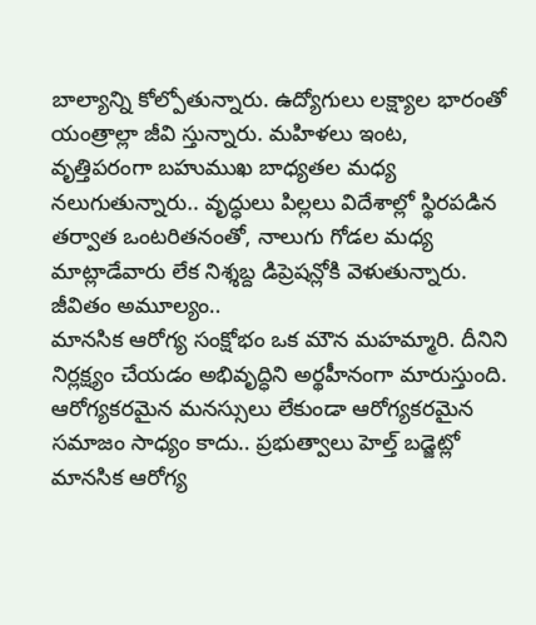బాల్యాన్ని కోల్పోతున్నారు. ఉద్యోగులు లక్ష్యాల భారంతో యంత్రాల్లా జీవి స్తున్నారు. మహిళలు ఇంట, వృత్తిపరంగా బహుముఖ బాధ్యతల మధ్య నలుగుతున్నారు.. వృద్ధులు పిల్లలు విదేశాల్లో స్థిరపడిన తర్వాత ఒంటరితనంతో, నాలుగు గోడల మధ్య మాట్లాడేవారు లేక నిశ్శబ్ద డిప్రెషన్లోకి వెళుతున్నారు.
జీవితం అమూల్యం..
మానసిక ఆరోగ్య సంక్షోభం ఒక మౌన మహమ్మారి. దీనిని నిర్లక్ష్యం చేయడం అభివృద్ధిని అర్థహీనంగా మారుస్తుంది. ఆరోగ్యకరమైన మనస్సులు లేకుండా ఆరోగ్యకరమైన సమాజం సాధ్యం కాదు.. ప్రభుత్వాలు హెల్త్ బడ్జెట్లో మానసిక ఆరోగ్య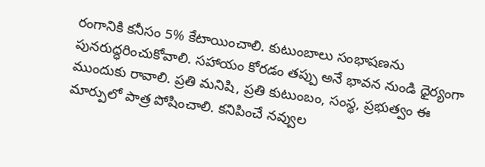రంగానికి కనీసం 5% కేటాయించాలి. కుటుంబాలు సంభాషణను పునరుద్ధరించుకోవాలి. సహాయం కోరడం తప్పు అనే భావన నుండి ధైర్యంగా ముందుకు రావాలి. ప్రతి మనిషి, ప్రతి కుటుంబం, సంస్థ, ప్రభుత్వం ఈ మార్పులో పాత్ర పోషించాలి. కనిపించే నవ్వుల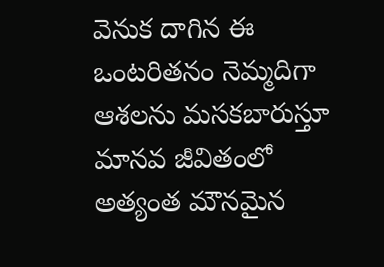వెనుక దాగిన ఈ ఒంటరితనం నెమ్మదిగా ఆశలను మసకబారుస్తూ మానవ జీవితంలో అత్యంత మౌనమైన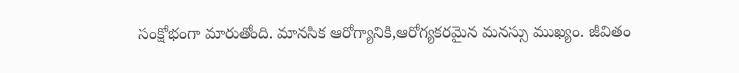సంక్షోభంగా మారుతోంది. మానసిక ఆరోగ్యానికి,ఆరోగ్యకరమైన మనస్సు ముఖ్యం. జీవితం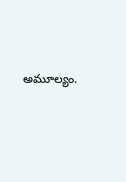అమూల్యం.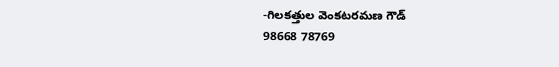-గిలకత్తుల వెంకటరమణ గౌడ్
98668 78769